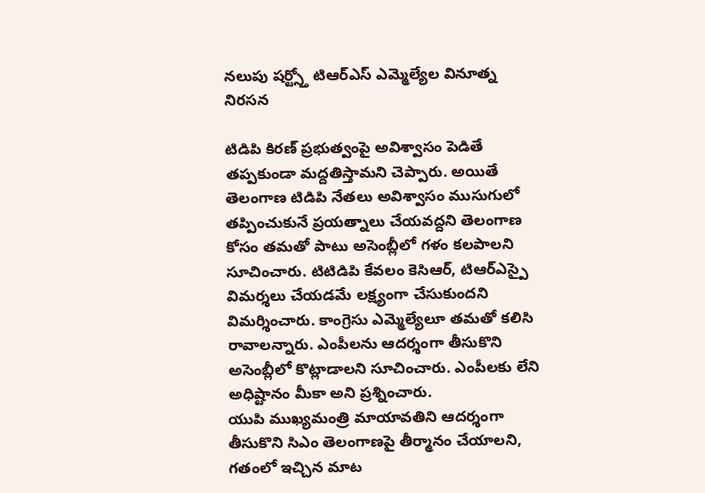నలుపు షర్ట్స్తో టిఆర్ఎస్ ఎమ్మెల్యేల వినూత్న నిరసన

టిడిపి కిరణ్ ప్రభుత్వంపై అవిశ్వాసం పెడితే తప్పకుండా మద్దతిస్తామని చెప్పారు. అయితే తెలంగాణ టిడిపి నేతలు అవిశ్వాసం ముసుగులో తప్పించుకునే ప్రయత్నాలు చేయవద్దని తెలంగాణ కోసం తమతో పాటు అసెంబ్లీలో గళం కలపాలని సూచించారు. టిటిడిపి కేవలం కెసిఆర్, టిఆర్ఎస్పై విమర్శలు చేయడమే లక్ష్యంగా చేసుకుందని విమర్శించారు. కాంగ్రెసు ఎమ్మెల్యేలూ తమతో కలిసి రావాలన్నారు. ఎంపీలను ఆదర్శంగా తీసుకొని అసెంబ్లీలో కొట్లాడాలని సూచించారు. ఎంపీలకు లేని అధిష్టానం మీకా అని ప్రశ్నించారు.
యుపి ముఖ్యమంత్రి మాయావతిని ఆదర్శంగా తీసుకొని సిఎం తెలంగాణపై తీర్మానం చేయాలని, గతంలో ఇచ్చిన మాట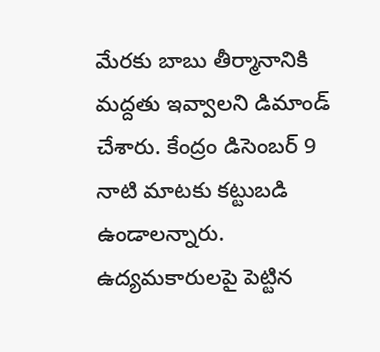మేరకు బాబు తీర్మానానికి మద్దతు ఇవ్వాలని డిమాండ్ చేశారు. కేంద్రం డిసెంబర్ 9 నాటి మాటకు కట్టుబడి ఉండాలన్నారు. ఉద్యమకారులపై పెట్టిన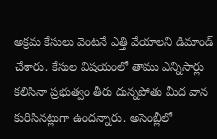అక్రమ కేసులు వెంటనే ఎత్తి వేయాలని డిమాండ్ చేశారు. కేసుల విషయంలో తాము ఎన్నిసార్లు కలిసినా ప్రభుత్వం తీరు దున్నపోతు మీద వాన కురిసినట్లుగా ఉందన్నారు. అసెంబ్లీలో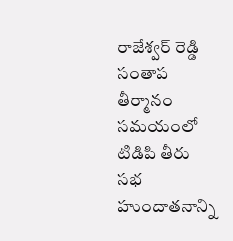రాజేశ్వర్ రెడ్డి సంతాప తీర్మానం సమయంలో టిడిపి తీరు సభ హుందాతనాన్ని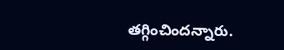తగ్గించిందన్నారు.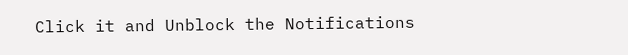Click it and Unblock the Notifications